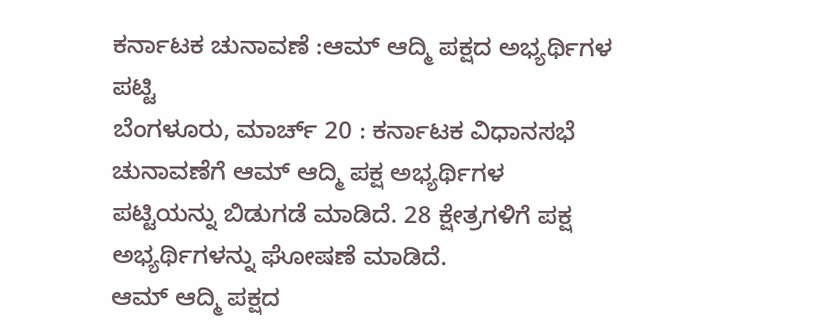ಕರ್ನಾಟಕ ಚುನಾವಣೆ :ಆಮ್ ಆದ್ಮಿ ಪಕ್ಷದ ಅಭ್ಯರ್ಥಿಗಳ ಪಟ್ಟಿ
ಬೆಂಗಳೂರು, ಮಾರ್ಚ್ 20 : ಕರ್ನಾಟಕ ವಿಧಾನಸಭೆ ಚುನಾವಣೆಗೆ ಆಮ್ ಆದ್ಮಿ ಪಕ್ಷ ಅಭ್ಯರ್ಥಿಗಳ ಪಟ್ಟಿಯನ್ನು ಬಿಡುಗಡೆ ಮಾಡಿದೆ. 28 ಕ್ಷೇತ್ರಗಳಿಗೆ ಪಕ್ಷ ಅಭ್ಯರ್ಥಿಗಳನ್ನು ಘೋಷಣೆ ಮಾಡಿದೆ.
ಆಮ್ ಆದ್ಮಿ ಪಕ್ಷದ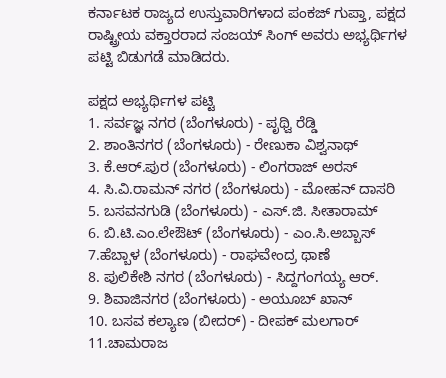ಕರ್ನಾಟಕ ರಾಜ್ಯದ ಉಸ್ತುವಾರಿಗಳಾದ ಪಂಕಜ್ ಗುಪ್ತಾ, ಪಕ್ಷದ ರಾಷ್ಟ್ರೀಯ ವಕ್ತಾರರಾದ ಸಂಜಯ್ ಸಿಂಗ್ ಅವರು ಅಭ್ಯರ್ಥಿಗಳ ಪಟ್ಟಿ ಬಿಡುಗಡೆ ಮಾಡಿದರು.

ಪಕ್ಷದ ಅಭ್ಯರ್ಥಿಗಳ ಪಟ್ಟಿ
1. ಸರ್ವಜ್ಞ ನಗರ (ಬೆಂಗಳೂರು) - ಪೃಥ್ವಿ ರೆಡ್ಡಿ
2. ಶಾಂತಿನಗರ (ಬೆಂಗಳೂರು) - ರೇಣುಕಾ ವಿಶ್ವನಾಥ್
3. ಕೆ.ಆರ್.ಪುರ (ಬೆಂಗಳೂರು) - ಲಿಂಗರಾಜ್ ಅರಸ್
4. ಸಿ.ವಿ.ರಾಮನ್ ನಗರ (ಬೆಂಗಳೂರು) - ಮೋಹನ್ ದಾಸರಿ
5. ಬಸವನಗುಡಿ (ಬೆಂಗಳೂರು) - ಎಸ್.ಜಿ. ಸೀತಾರಾಮ್
6. ಬಿ.ಟಿ.ಎಂ.ಲೇಔಟ್ (ಬೆಂಗಳೂರು) - ಎಂ.ಸಿ.ಅಬ್ಬಾಸ್
7.ಹೆಬ್ಬಾಳ (ಬೆಂಗಳೂರು) - ರಾಘವೇಂದ್ರ ಥಾಣೆ
8. ಪುಲಿಕೇಶಿ ನಗರ (ಬೆಂಗಳೂರು) - ಸಿದ್ದಗಂಗಯ್ಯ ಆರ್.
9. ಶಿವಾಜಿನಗರ (ಬೆಂಗಳೂರು) - ಅಯೂಬ್ ಖಾನ್
10. ಬಸವ ಕಲ್ಯಾಣ (ಬೀದರ್) - ದೀಪಕ್ ಮಲಗಾರ್
11.ಚಾಮರಾಜ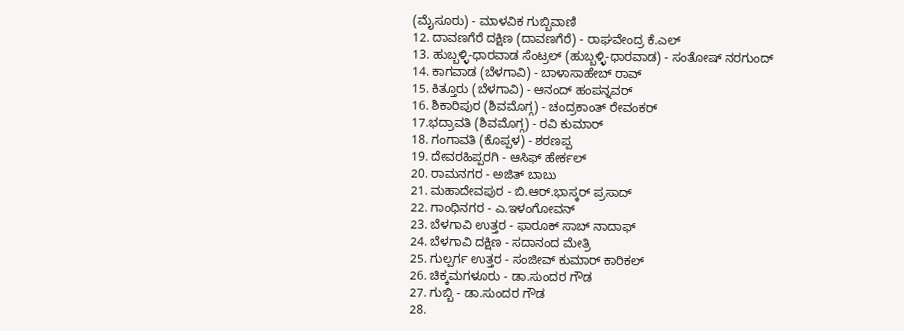(ಮೈಸೂರು) - ಮಾಳವಿಕ ಗುಬ್ಬಿವಾಣಿ
12. ದಾವಣಗೆರೆ ದಕ್ಷಿಣ (ದಾವಣಗೆರೆ) - ರಾಘವೇಂದ್ರ ಕೆ.ಎಲ್
13. ಹುಬ್ಬಳ್ಳಿ-ಧಾರವಾಡ ಸೆಂಟ್ರಲ್ (ಹುಬ್ಬಳ್ಳಿ-ಧಾರವಾಡ) - ಸಂತೋಷ್ ನರಗುಂದ್
14. ಕಾಗವಾಡ (ಬೆಳಗಾವಿ) - ಬಾಳಾಸಾಹೇಬ್ ರಾವ್
15. ಕಿತ್ತೂರು (ಬೆಳಗಾವಿ) - ಆನಂದ್ ಹಂಪನ್ನವರ್
16. ಶಿಕಾರಿಪುರ (ಶಿವಮೊಗ್ಗ) - ಚಂದ್ರಕಾಂತ್ ರೇವಂಕರ್
17.ಭದ್ರಾವತಿ (ಶಿವಮೊಗ್ಗ) - ರವಿ ಕುಮಾರ್
18. ಗಂಗಾವತಿ (ಕೊಪ್ಪಳ) - ಶರಣಪ್ಪ
19. ದೇವರಹಿಪ್ಪರಗಿ - ಆಸಿಫ್ ಹೇರ್ಕಲ್
20. ರಾಮನಗರ - ಅಜಿತ್ ಬಾಬು
21. ಮಹಾದೇವಪುರ - ಬಿ.ಆರ್.ಭಾಸ್ಕರ್ ಪ್ರಸಾದ್
22. ಗಾಂಧಿನಗರ - ಎ.ಇಳಂಗೋವನ್
23. ಬೆಳಗಾವಿ ಉತ್ತರ - ಫಾರೂಕ್ ಸಾಬ್ ನಾದಾಫ್
24. ಬೆಳಗಾವಿ ದಕ್ಷಿಣ - ಸದಾನಂದ ಮೇತ್ರಿ
25. ಗುಲ್ಪರ್ಗ ಉತ್ತರ - ಸಂಜೀವ್ ಕುಮಾರ್ ಕಾರಿಕಲ್
26. ಚಿಕ್ಕಮಗಳೂರು - ಡಾ.ಸುಂದರ ಗೌಡ
27. ಗುಬ್ಬಿ - ಡಾ.ಸುಂದರ ಗೌಡ
28.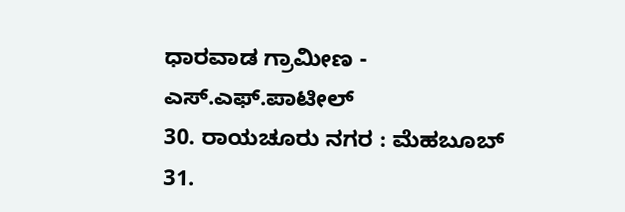ಧಾರವಾಡ ಗ್ರಾಮೀಣ - ಎಸ್.ಎಫ್.ಪಾಟೀಲ್
30. ರಾಯಚೂರು ನಗರ : ಮೆಹಬೂಬ್
31.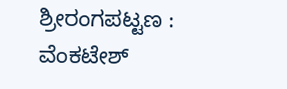ಶ್ರೀರಂಗಪಟ್ಟಣ : ವೆಂಕಟೇಶ್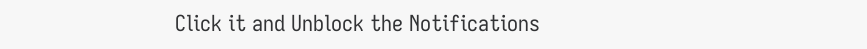Click it and Unblock the Notifications